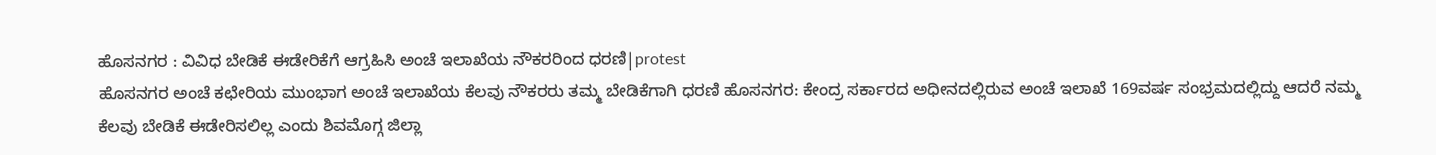ಹೊಸನಗರ : ವಿವಿಧ ಬೇಡಿಕೆ ಈಡೇರಿಕೆಗೆ ಆಗ್ರಹಿಸಿ ಅಂಚೆ ಇಲಾಖೆಯ ನೌಕರರಿಂದ ಧರಣಿ|protest
ಹೊಸನಗರ ಅಂಚೆ ಕಛೇರಿಯ ಮುಂಭಾಗ ಅಂಚೆ ಇಲಾಖೆಯ ಕೆಲವು ನೌಕರರು ತಮ್ಮ ಬೇಡಿಕೆಗಾಗಿ ಧರಣಿ ಹೊಸನಗರ: ಕೇಂದ್ರ ಸರ್ಕಾರದ ಅಧೀನದಲ್ಲಿರುವ ಅಂಚೆ ಇಲಾಖೆ 169ವರ್ಷ ಸಂಭ್ರಮದಲ್ಲಿದ್ದು ಆದರೆ ನಮ್ಮ ಕೆಲವು ಬೇಡಿಕೆ ಈಡೇರಿಸಲಿಲ್ಲ ಎಂದು ಶಿವಮೊಗ್ಗ ಜಿಲ್ಲಾ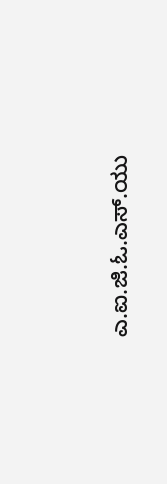ಎ.ಐ.ಜಿ.ಓ.ಎಸ್.ಯು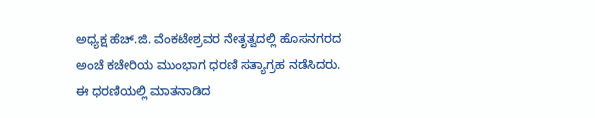ಅಧ್ಯಕ್ಷ ಹೆಚ್.ಜಿ. ವೆಂಕಟೇಶ್ರವರ ನೇತೃತ್ವದಲ್ಲಿ ಹೊಸನಗರದ ಅಂಚೆ ಕಚೇರಿಯ ಮುಂಭಾಗ ಧರಣಿ ಸತ್ಯಾಗ್ರಹ ನಡೆಸಿದರು. ಈ ಧರಣಿಯಲ್ಲಿ ಮಾತನಾಡಿದ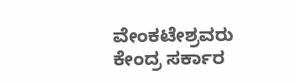ವೇಂಕಟೇಶ್ರವರು ಕೇಂದ್ರ ಸರ್ಕಾರ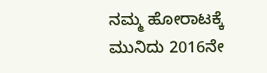ನಮ್ಮ ಹೋರಾಟಕ್ಕೆ ಮುನಿದು 2016ನೇ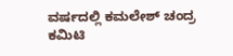ವರ್ಷದಲ್ಲಿ ಕಮಲೇಶ್ ಚಂದ್ರ ಕಮಿಟಿ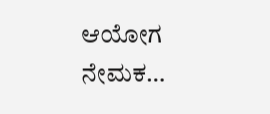ಆಯೋಗ ನೇಮಕ…